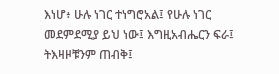እነሆ፥ ሁሉ ነገር ተነግሮአል፤ የሁሉ ነገር መደምደሚያ ይህ ነው፤ እግዚአብሔርን ፍራ፤ ትእዛዞቹንም ጠብቅ፤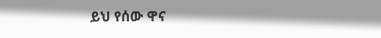ይህ የሰው ዋና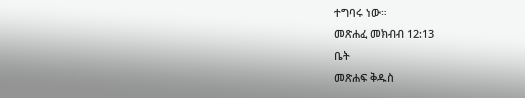ተግባሩ ነው።
መጽሐፈ መክብብ 12:13
ቤት
መጽሐፍ ቅዱስ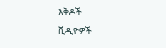እቅዶች
ቪዲዮዎች